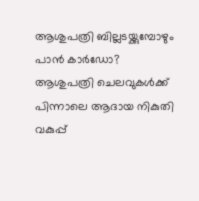ആശുപത്രി ബില്ലടയ്ക്കുമ്പോഴും പാന്‍ കാര്‍ഡോ? ആശുപത്രി ചെലവുകള്‍ക്ക് പിന്നാലെ ആദായ നികുതി വകുപ്പ്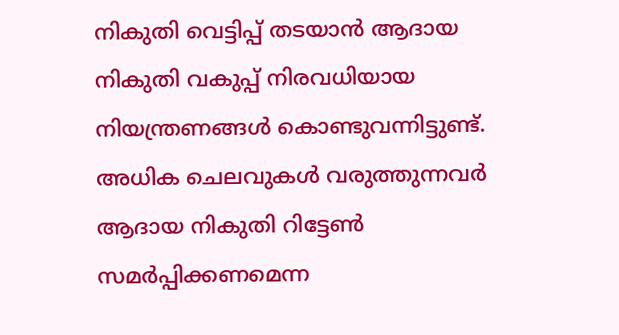നികുതി വെട്ടിപ്പ് തടയാന്‍ ആദായ നികുതി വകുപ്പ് നിരവധിയായ നിയന്ത്രണങ്ങള്‍ കൊണ്ടുവന്നിട്ടുണ്ട്. അധിക ചെലവുകള്‍ വരുത്തുന്നവര്‍ ആദായ നികുതി റിട്ടേണ്‍ സമര്‍പ്പിക്കണമെന്ന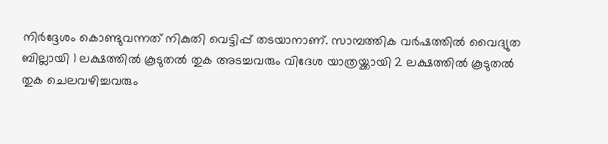നിര്‍ദ്ദേശം കൊണ്ടുവന്നത് നികുതി വെട്ടിപ്പ് തടയാനാണ്. സാമ്പത്തിക വര്‍ഷത്തില്‍ വൈദ്യുത ബില്ലായി 1 ലക്ഷത്തില്‍ കൂടുതല്‍ തുക അടച്ചവരും വിദേശ യാത്രയ്ക്കായി 2 ലക്ഷത്തില്‍ കൂടുതല്‍ തുക ചെലവഴിച്ചവരും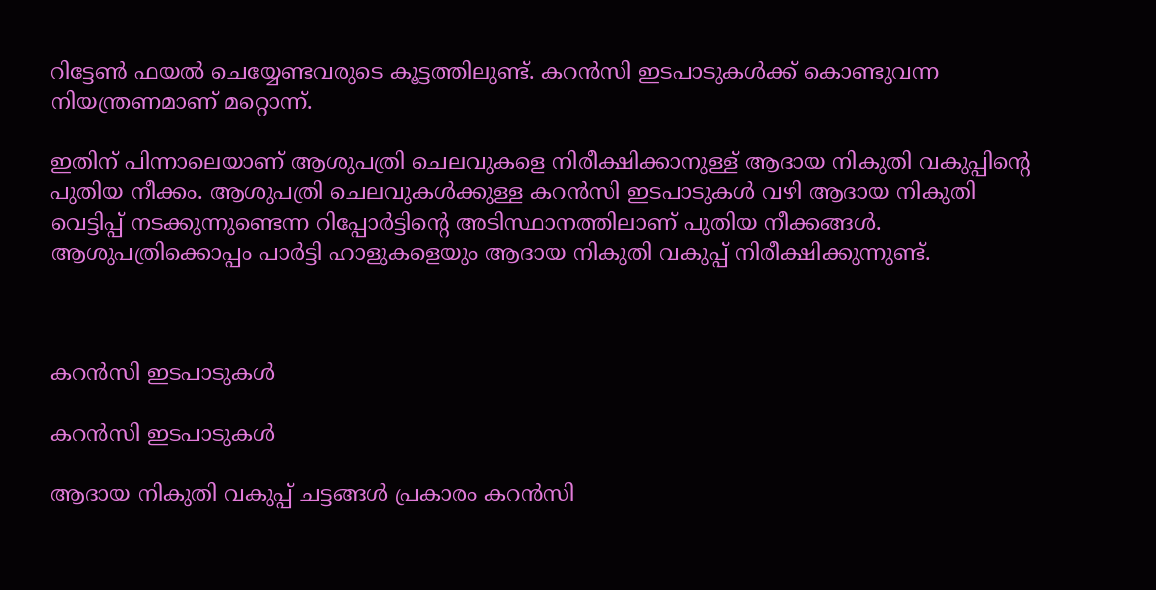റിട്ടേണ്‍ ഫയല്‍ ചെയ്യേണ്ടവരുടെ കൂട്ടത്തിലുണ്ട്. കറൻസി ഇടപാടുകൾക്ക് കൊണ്ടുവന്ന നിയന്ത്രണമാണ് മറ്റൊന്ന്.

ഇതിന് പിന്നാലെയാണ് ആശുപത്രി ചെലവുകളെ നിരീക്ഷിക്കാനുള്ള് ആദായ നികുതി വകുപ്പിന്റെ പുതിയ നീക്കം. ആശുപത്രി ചെലവുകള്‍ക്കുള്ള കറന്‍സി ഇടപാടുകള്‍ വഴി ആദായ നികുതി വെട്ടിപ്പ് നടക്കുന്നുണ്ടെന്ന റിപ്പോര്‍ട്ടിന്റെ അടിസ്ഥാനത്തിലാണ് പുതിയ നീക്കങ്ങള്‍. ആശുപത്രിക്കൊപ്പം പാര്‍ട്ടി ഹാളുകളെയും ആദായ നികുതി വകുപ്പ് നിരീക്ഷിക്കുന്നുണ്ട്.



കറൻസി ഇടപാടുകൾ

കറൻസി ഇടപാടുകൾ

ആദായ നികുതി വകുപ്പ് ചട്ടങ്ങള്‍ പ്രകാരം കറന്‍സി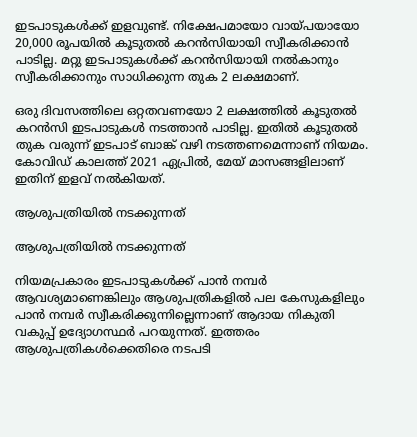ഇടപാടുകള്‍ക്ക് ഇളവുണ്ട്. നിക്ഷേപമായോ വായ്പയായോ 20,000 രൂപയില്‍ കൂടുതല്‍ കറന്‍സിയായി സ്വീകരിക്കാന്‍ പാടില്ല. മറ്റു ഇടപാടുകള്‍ക്ക് കറന്‍സിയായി നല്‍കാനും സ്വീകരിക്കാനും സാധിക്കുന്ന തുക 2 ലക്ഷമാണ്.

ഒരു ദിവസത്തിലെ ഒറ്റതവണയോ 2 ലക്ഷത്തില്‍ കൂടുതല്‍ കറന്‍സി ഇടപാടുകള്‍ നടത്താന്‍ പാടില്ല. ഇതില്‍ കൂടുതല്‍ തുക വരുന്ന് ഇടപാട് ബാങ്ക് വഴി നടത്തണമെന്നാണ് നിയമം. കോവിഡ് കാലത്ത് 2021 ഏപ്രില്‍, മേയ് മാസങ്ങളിലാണ് ഇതിന് ഇളവ് നല്‍കിയത്.

ആശുപത്രിയില്‍ നടക്കുന്നത്

ആശുപത്രിയില്‍ നടക്കുന്നത്

നിയമപ്രകാരം ഇടപാടുകള്‍ക്ക് പാന്‍ നമ്പര്‍ ആവശ്യമാണെങ്കിലും ആശുപത്രികളില്‍ പല കേസുകളിലും പാന്‍ നമ്പര്‍ സ്വീകരിക്കുന്നില്ലെന്നാണ് ആദായ നികുതി വകുപ്പ് ഉദ്യോഗസ്ഥര്‍ പറയുന്നത്. ഇത്തരം ആശുപത്രികള്‍ക്കെതിരെ നടപടി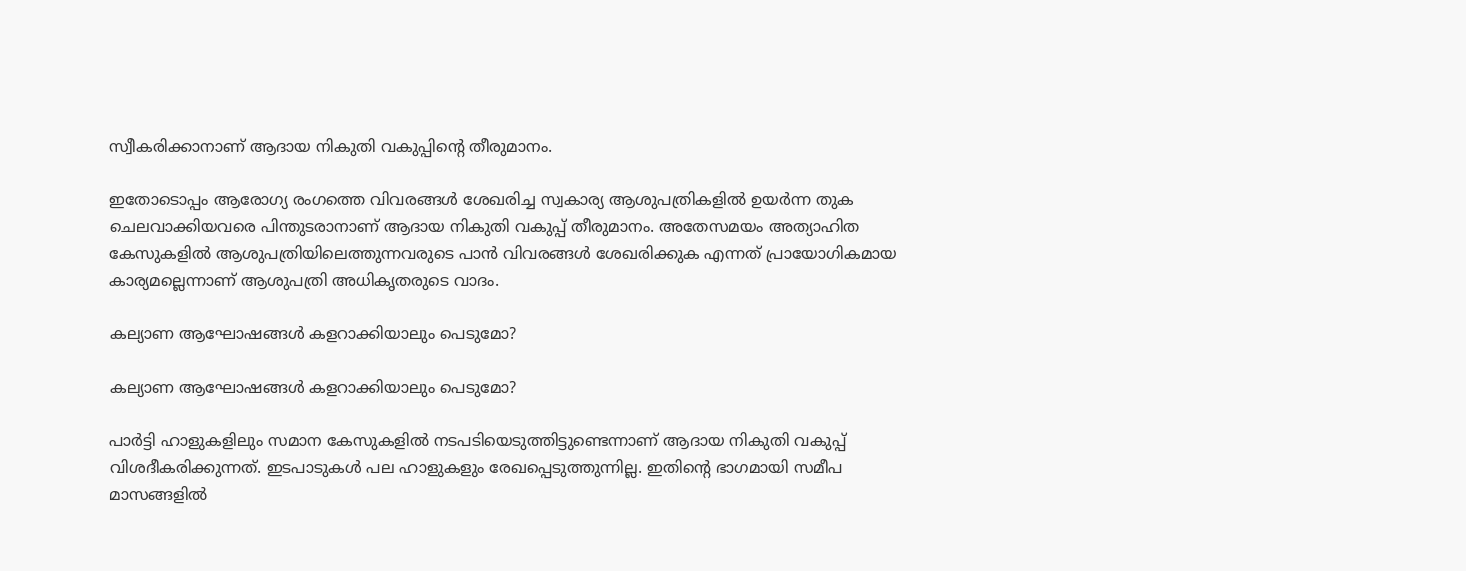സ്വീകരിക്കാനാണ് ആദായ നികുതി വകുപ്പിന്റെ തീരുമാനം.

ഇതോടൊപ്പം ആരോഗ്യ രംഗത്തെ വിവരങ്ങള്‍ ശേഖരിച്ച സ്വകാര്യ ആശുപത്രികളില്‍ ഉയര്‍ന്ന തുക ചെലവാക്കിയവരെ പിന്തുടരാനാണ് ആദായ നികുതി വകുപ്പ് തീരുമാനം. അതേസമയം അത്യാഹിത കേസുകളില്‍ ആശുപത്രിയിലെത്തുന്നവരുടെ പാന്‍ വിവരങ്ങള്‍ ശേഖരിക്കുക എന്നത് പ്രായോഗികമായ കാര്യമല്ലെന്നാണ് ആശുപത്രി അധികൃതരുടെ വാദം.

കല്യാണ ആഘോഷങ്ങള്‍ കളറാക്കിയാലും പെടുമോ?

കല്യാണ ആഘോഷങ്ങള്‍ കളറാക്കിയാലും പെടുമോ?

പാര്‍ട്ടി ഹാളുകളിലും സമാന കേസുകളില്‍ നടപടിയെടുത്തിട്ടുണ്ടെന്നാണ് ആദായ നികുതി വകുപ്പ് വിശദീകരിക്കുന്നത്. ഇടപാടുകള്‍ പല ഹാളുകളും രേഖപ്പെടുത്തുന്നില്ല. ഇതിന്റെ ഭാഗമായി സമീപ മാസങ്ങളില്‍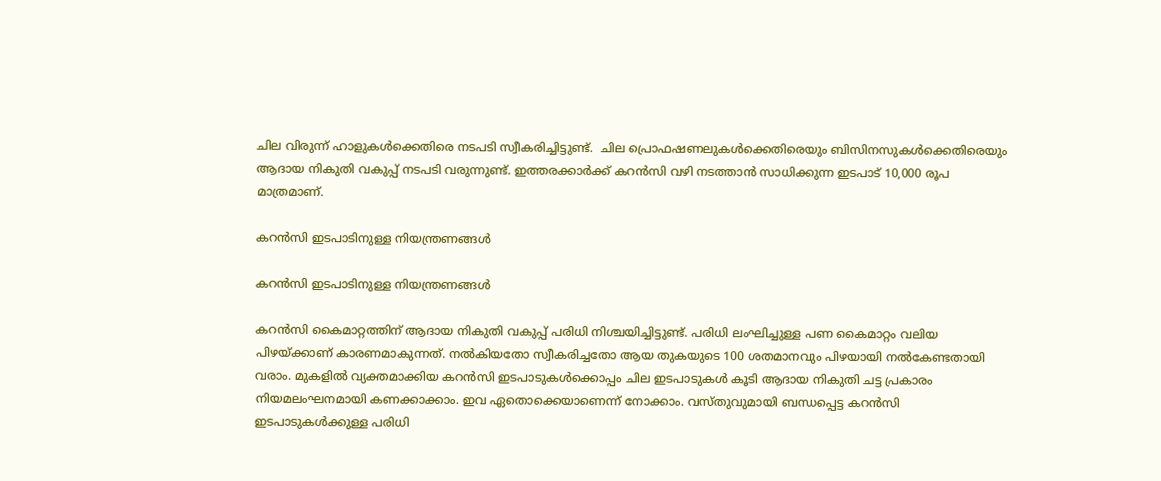ചില വിരുന്ന് ഹാളുകള്‍ക്കെതിരെ നടപടി സ്വീകരിച്ചിട്ടുണ്ട്.  ചില പ്രൊഫഷണലുകള്‍ക്കെതിരെയും ബിസിനസുകൾക്കെതിരെയും ആദായ നികുതി വകുപ്പ് നടപടി വരുന്നുണ്ട്. ഇത്തരക്കാർക്ക് കറൻസി വഴി നടത്താൻ സാധിക്കുന്ന ഇടപാട് 10,000 രൂപ മാത്രമാണ്.

കറൻസി ഇടപാടിനുള്ള നിയന്ത്രണങ്ങൾ

കറൻസി ഇടപാടിനുള്ള നിയന്ത്രണങ്ങൾ

കറൻസി കൈമാറ്റത്തിന് ആദായ നികുതി വകുപ്പ് പരിധി നിശ്ചയിച്ചിട്ടുണ്ട്. പരിധി ലംഘിച്ചുള്ള പണ കൈമാറ്റം വലിയ പിഴയ്ക്കാണ് കാരണമാകുന്നത്. നല്‍കിയതോ സ്വീകരിച്ചതോ ആയ തുകയുടെ 100 ശതമാനവും പിഴയായി നല്‍കേണ്ടതായി വരാം. മുകളിൽ വ്യക്തമാക്കിയ കറൻസി ഇടപാടുകൾക്കൊപ്പം ചില ഇടപാടുകൾ കൂടി ആദായ നികുതി ചട്ട പ്രകാരം നിയമലംഘനമായി കണക്കാക്കാം. ഇവ ഏതൊക്കെയാണെന്ന് നോക്കാം. വസ്തുവുമായി ബന്ധപ്പെട്ട കറന്‍സി ഇടപാടുകള്‍ക്കുള്ള പരിധി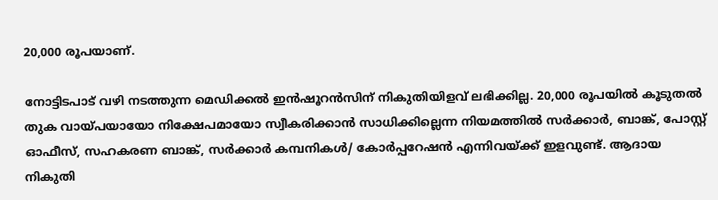20,000 രൂപയാണ്.

നോട്ടിടപാട് വഴി നടത്തുന്ന മെഡിക്കല്‍ ഇന്‍ഷൂറന്‍സിന് നികുതിയിളവ് ലഭിക്കില്ല. 20,000 രൂപയില്‍ കൂടുതല്‍ തുക വായ്പയായോ നിക്ഷേപമായോ സ്വീകരിക്കാന്‍ സാധിക്കില്ലെന്ന നിയമത്തിൽ സര്‍ക്കാര്‍, ബാങ്ക്, പോസ്റ്റ് ഓഫീസ്, സഹകരണ ബാങ്ക്, സര്‍ക്കാര്‍ കമ്പനികള്‍/ കോര്‍പ്പറേഷന്‍ എന്നിവയ്ക്ക് ഇളവുണ്ട്. ആദായ നികുതി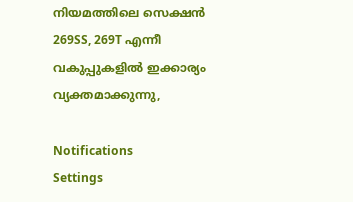നിയമത്തിലെ സെക്ഷന്‍ 269SS, 269T എന്നീ വകുപ്പുകളിൽ ഇക്കാര്യം വ്യക്തമാക്കുന്നു,

Notifications
Settings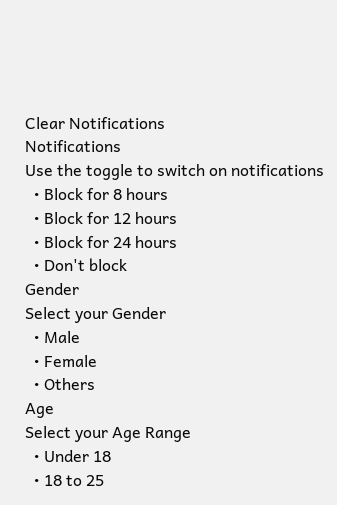Clear Notifications
Notifications
Use the toggle to switch on notifications
  • Block for 8 hours
  • Block for 12 hours
  • Block for 24 hours
  • Don't block
Gender
Select your Gender
  • Male
  • Female
  • Others
Age
Select your Age Range
  • Under 18
  • 18 to 25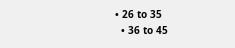• 26 to 35
  • 36 to 45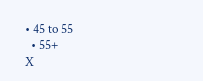• 45 to 55
  • 55+
X